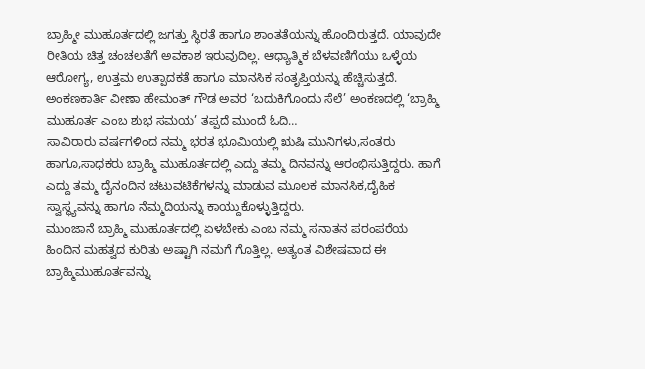ಬ್ರಾಹ್ಮೀ ಮುಹೂರ್ತದಲ್ಲಿ ಜಗತ್ತು ಸ್ಥಿರತೆ ಹಾಗೂ ಶಾಂತತೆಯನ್ನು ಹೊಂದಿರುತ್ತದೆ. ಯಾವುದೇ ರೀತಿಯ ಚಿತ್ತ ಚಂಚಲತೆಗೆ ಅವಕಾಶ ಇರುವುದಿಲ್ಲ. ಆಧ್ಯಾತ್ಮಿಕ ಬೆಳವಣಿಗೆಯು ಒಳ್ಳೆಯ ಆರೋಗ್ಯ, ಉತ್ತಮ ಉತ್ಪಾದಕತೆ ಹಾಗೂ ಮಾನಸಿಕ ಸಂತೃಪ್ತಿಯನ್ನು ಹೆಚ್ಚಿಸುತ್ತದೆ. ಅಂಕಣಕಾರ್ತಿ ವೀಣಾ ಹೇಮಂತ್ ಗೌಡ ಅವರ ‘ಬದುಕಿಗೊಂದು ಸೆಲೆ’ ಅಂಕಣದಲ್ಲಿ ‘ಬ್ರಾಹ್ಮಿ ಮುಹೂರ್ತ ಎಂಬ ಶುಭ ಸಮಯ’ ತಪ್ಪದೆ ಮುಂದೆ ಓದಿ…
ಸಾವಿರಾರು ವರ್ಷಗಳಿಂದ ನಮ್ಮ ಭರತ ಭೂಮಿಯಲ್ಲಿ ಋಷಿ ಮುನಿಗಳು,ಸಂತರು ಹಾಗೂ,ಸಾಧಕರು ಬ್ರಾಹ್ಮಿ ಮುಹೂರ್ತದಲ್ಲಿ ಎದ್ದು ತಮ್ಮ ದಿನವನ್ನು ಆರಂಭಿಸುತ್ತಿದ್ದರು. ಹಾಗೆ ಎದ್ದು ತಮ್ಮ ದೈನಂದಿನ ಚಟುವಟಿಕೆಗಳನ್ನು ಮಾಡುವ ಮೂಲಕ ಮಾನಸಿಕ,ದೈಹಿಕ ಸ್ವಾಸ್ಥ್ಯವನ್ನು ಹಾಗೂ ನೆಮ್ಮದಿಯನ್ನು ಕಾಯ್ದುಕೊಳ್ಳುತ್ತಿದ್ದರು.
ಮುಂಜಾನೆ ಬ್ರಾಹ್ಮಿ ಮುಹೂರ್ತದಲ್ಲಿ ಏಳಬೇಕು ಎಂಬ ನಮ್ಮ ಸನಾತನ ಪರಂಪರೆಯ ಹಿಂದಿನ ಮಹತ್ವದ ಕುರಿತು ಅಷ್ಟಾಗಿ ನಮಗೆ ಗೊತ್ತಿಲ್ಲ. ಅತ್ಯಂತ ವಿಶೇಷವಾದ ಈ ಬ್ರಾಹ್ಮಿಮುಹೂರ್ತವನ್ನು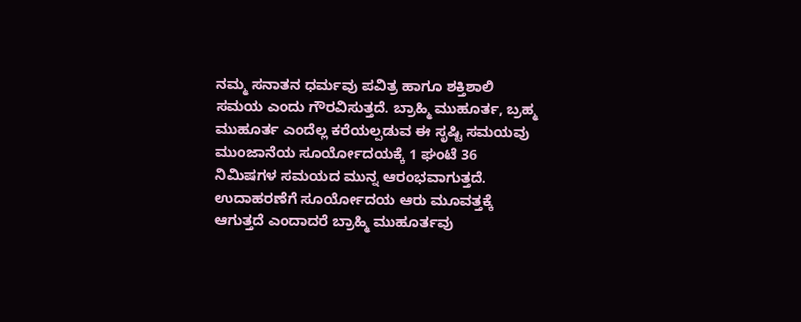ನಮ್ಮ ಸನಾತನ ಧರ್ಮವು ಪವಿತ್ರ ಹಾಗೂ ಶಕ್ತಿಶಾಲಿ ಸಮಯ ಎಂದು ಗೌರವಿಸುತ್ತದೆ. ಬ್ರಾಹ್ಮಿ ಮುಹೂರ್ತ, ಬ್ರಹ್ಮ ಮುಹೂರ್ತ ಎಂದೆಲ್ಲ ಕರೆಯಲ್ಪಡುವ ಈ ಸೃಷ್ಟಿ ಸಮಯವು ಮುಂಜಾನೆಯ ಸೂರ್ಯೋದಯಕ್ಕೆ 1 ಘಂಟೆ 36 ನಿಮಿಷಗಳ ಸಮಯದ ಮುನ್ನ ಆರಂಭವಾಗುತ್ತದೆ.
ಉದಾಹರಣೆಗೆ ಸೂರ್ಯೋದಯ ಆರು ಮೂವತ್ತಕ್ಕೆ ಆಗುತ್ತದೆ ಎಂದಾದರೆ ಬ್ರಾಹ್ಮಿ ಮುಹೂರ್ತವು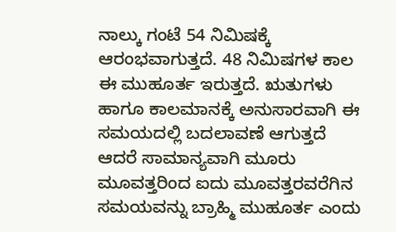ನಾಲ್ಕು ಗಂಟೆ 54 ನಿಮಿಷಕ್ಕೆ ಆರಂಭವಾಗುತ್ತದೆ. 48 ನಿಮಿಷಗಳ ಕಾಲ ಈ ಮುಹೂರ್ತ ಇರುತ್ತದೆ. ಋತುಗಳು ಹಾಗೂ ಕಾಲಮಾನಕ್ಕೆ ಅನುಸಾರವಾಗಿ ಈ ಸಮಯದಲ್ಲಿ ಬದಲಾವಣೆ ಆಗುತ್ತದೆ ಆದರೆ ಸಾಮಾನ್ಯವಾಗಿ ಮೂರು ಮೂವತ್ತರಿಂದ ಐದು ಮೂವತ್ತರವರೆಗಿನ ಸಮಯವನ್ನು ಬ್ರಾಹ್ಮಿ ಮುಹೂರ್ತ ಎಂದು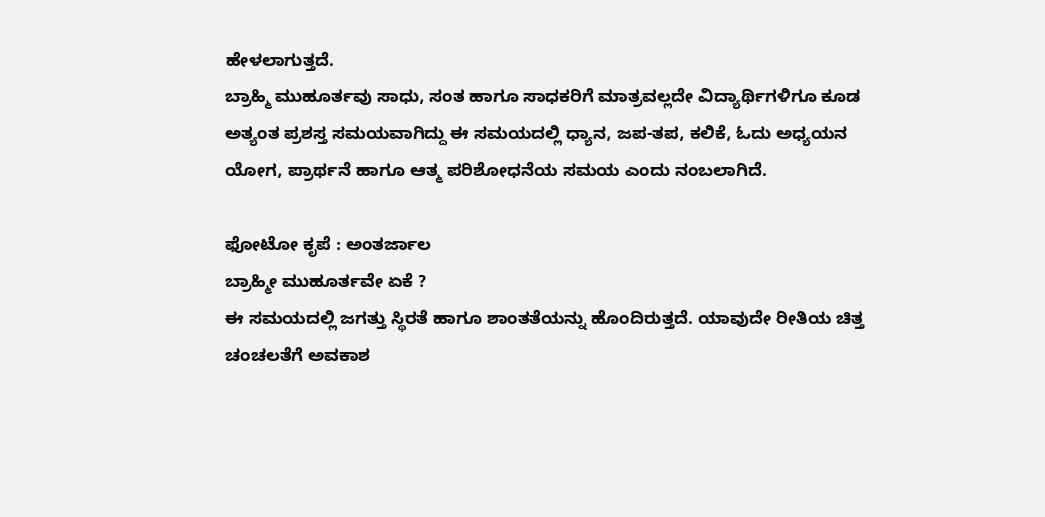ಹೇಳಲಾಗುತ್ತದೆ.
ಬ್ರಾಹ್ಮಿ ಮುಹೂರ್ತವು ಸಾಧು, ಸಂತ ಹಾಗೂ ಸಾಧಕರಿಗೆ ಮಾತ್ರವಲ್ಲದೇ ವಿದ್ಯಾರ್ಥಿಗಳಿಗೂ ಕೂಡ ಅತ್ಯಂತ ಪ್ರಶಸ್ತ ಸಮಯವಾಗಿದ್ದು ಈ ಸಮಯದಲ್ಲಿ ಧ್ಯಾನ, ಜಪ-ತಪ, ಕಲಿಕೆ, ಓದು ಅಧ್ಯಯನ ಯೋಗ, ಪ್ರಾರ್ಥನೆ ಹಾಗೂ ಆತ್ಮ ಪರಿಶೋಧನೆಯ ಸಮಯ ಎಂದು ನಂಬಲಾಗಿದೆ.

ಫೋಟೋ ಕೃಪೆ : ಅಂತರ್ಜಾಲ
ಬ್ರಾಹ್ಮೀ ಮುಹೂರ್ತವೇ ಏಕೆ ?
ಈ ಸಮಯದಲ್ಲಿ ಜಗತ್ತು ಸ್ಥಿರತೆ ಹಾಗೂ ಶಾಂತತೆಯನ್ನು ಹೊಂದಿರುತ್ತದೆ. ಯಾವುದೇ ರೀತಿಯ ಚಿತ್ತ ಚಂಚಲತೆಗೆ ಅವಕಾಶ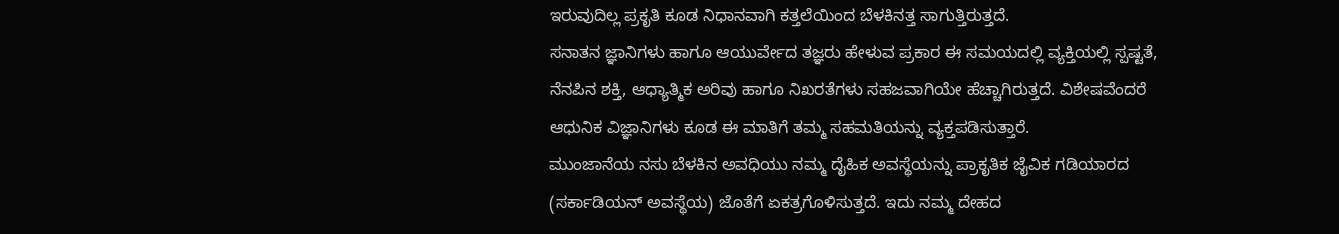ಇರುವುದಿಲ್ಲ ಪ್ರಕೃತಿ ಕೂಡ ನಿಧಾನವಾಗಿ ಕತ್ತಲೆಯಿಂದ ಬೆಳಕಿನತ್ತ ಸಾಗುತ್ತಿರುತ್ತದೆ.
ಸನಾತನ ಜ್ಞಾನಿಗಳು ಹಾಗೂ ಆಯುರ್ವೇದ ತಜ್ಞರು ಹೇಳುವ ಪ್ರಕಾರ ಈ ಸಮಯದಲ್ಲಿ ವ್ಯಕ್ತಿಯಲ್ಲಿ ಸ್ಪಷ್ಟತೆ, ನೆನಪಿನ ಶಕ್ತಿ, ಆಧ್ಯಾತ್ಮಿಕ ಅರಿವು ಹಾಗೂ ನಿಖರತೆಗಳು ಸಹಜವಾಗಿಯೇ ಹೆಚ್ಚಾಗಿರುತ್ತದೆ. ವಿಶೇಷವೆಂದರೆ ಆಧುನಿಕ ವಿಜ್ಞಾನಿಗಳು ಕೂಡ ಈ ಮಾತಿಗೆ ತಮ್ಮ ಸಹಮತಿಯನ್ನು ವ್ಯಕ್ತಪಡಿಸುತ್ತಾರೆ.
ಮುಂಜಾನೆಯ ನಸು ಬೆಳಕಿನ ಅವಧಿಯು ನಮ್ಮ ದೈಹಿಕ ಅವಸ್ಥೆಯನ್ನು ಪ್ರಾಕೃತಿಕ ಜೈವಿಕ ಗಡಿಯಾರದ (ಸರ್ಕಾಡಿಯನ್ ಅವಸ್ಥೆಯ) ಜೊತೆಗೆ ಏಕತ್ರಗೊಳಿಸುತ್ತದೆ. ಇದು ನಮ್ಮ ದೇಹದ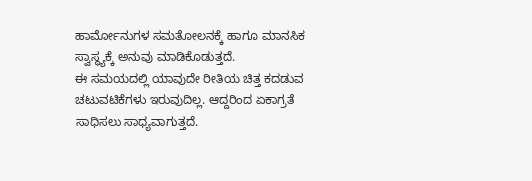ಹಾರ್ಮೋನುಗಳ ಸಮತೋಲನಕ್ಕೆ ಹಾಗೂ ಮಾನಸಿಕ ಸ್ವಾಸ್ಥ್ಯಕ್ಕೆ ಅನುವು ಮಾಡಿಕೊಡುತ್ತದೆ.
ಈ ಸಮಯದಲ್ಲಿ ಯಾವುದೇ ರೀತಿಯ ಚಿತ್ತ ಕದಡುವ ಚಟುವಟಿಕೆಗಳು ಇರುವುದಿಲ್ಲ. ಆದ್ದರಿಂದ ಏಕಾಗ್ರತೆ ಸಾಧಿಸಲು ಸಾಧ್ಯವಾಗುತ್ತದೆ.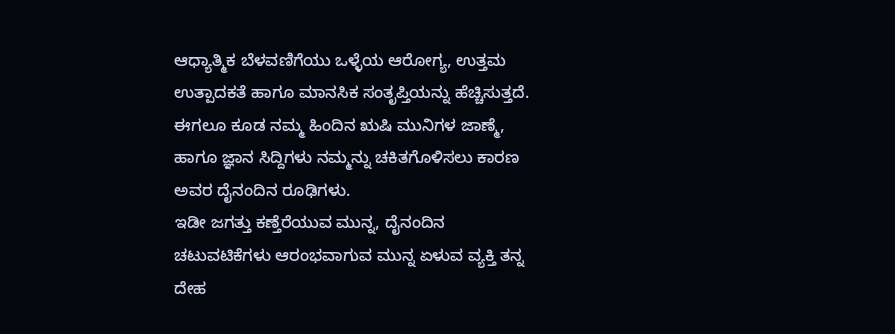ಆಧ್ಯಾತ್ಮಿಕ ಬೆಳವಣಿಗೆಯು ಒಳ್ಳೆಯ ಆರೋಗ್ಯ, ಉತ್ತಮ ಉತ್ಪಾದಕತೆ ಹಾಗೂ ಮಾನಸಿಕ ಸಂತೃಪ್ತಿಯನ್ನು ಹೆಚ್ಚಿಸುತ್ತದೆ. ಈಗಲೂ ಕೂಡ ನಮ್ಮ ಹಿಂದಿನ ಋಷಿ ಮುನಿಗಳ ಜಾಣ್ಮೆ, ಹಾಗೂ ಜ್ಞಾನ ಸಿದ್ದಿಗಳು ನಮ್ಮನ್ನು ಚಕಿತಗೊಳಿಸಲು ಕಾರಣ ಅವರ ದೈನಂದಿನ ರೂಢಿಗಳು.
ಇಡೀ ಜಗತ್ತು ಕಣ್ತೆರೆಯುವ ಮುನ್ನ, ದೈನಂದಿನ ಚಟುವಟಿಕೆಗಳು ಆರಂಭವಾಗುವ ಮುನ್ನ ಏಳುವ ವ್ಯಕ್ತಿ ತನ್ನ ದೇಹ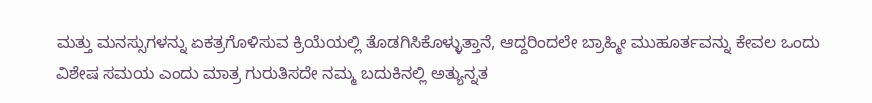ಮತ್ತು ಮನಸ್ಸುಗಳನ್ನು ಏಕತ್ರಗೊಳಿಸುವ ಕ್ರಿಯೆಯಲ್ಲಿ ತೊಡಗಿಸಿಕೊಳ್ಳುತ್ತಾನೆ, ಆದ್ದರಿಂದಲೇ ಬ್ರಾಹ್ಮೀ ಮುಹೂರ್ತವನ್ನು ಕೇವಲ ಒಂದು ವಿಶೇಷ ಸಮಯ ಎಂದು ಮಾತ್ರ ಗುರುತಿಸದೇ ನಮ್ಮ ಬದುಕಿನಲ್ಲಿ ಅತ್ಯುನ್ನತ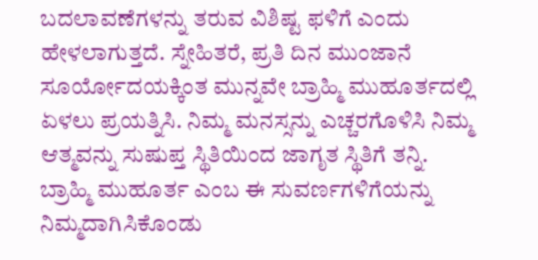ಬದಲಾವಣೆಗಳನ್ನು ತರುವ ವಿಶಿಷ್ಟ ಫಳಿಗೆ ಎಂದು ಹೇಳಲಾಗುತ್ತದೆ. ಸ್ನೇಹಿತರೆ, ಪ್ರತಿ ದಿನ ಮುಂಜಾನೆ ಸೂರ್ಯೋದಯಕ್ಕಿಂತ ಮುನ್ನವೇ ಬ್ರಾಹ್ಮಿ ಮುಹೂರ್ತದಲ್ಲಿ ಏಳಲು ಪ್ರಯತ್ನಿಸಿ. ನಿಮ್ಮ ಮನಸ್ಸನ್ನು ಎಚ್ಚರಗೊಳಿಸಿ ನಿಮ್ಮ ಆತ್ಮವನ್ನು ಸುಷುಪ್ತ ಸ್ಥಿತಿಯಿಂದ ಜಾಗೃತ ಸ್ಥಿತಿಗೆ ತನ್ನಿ.
ಬ್ರಾಹ್ಮಿ ಮುಹೂರ್ತ ಎಂಬ ಈ ಸುವರ್ಣಗಳಿಗೆಯನ್ನು ನಿಮ್ಮದಾಗಿಸಿಕೊಂಡು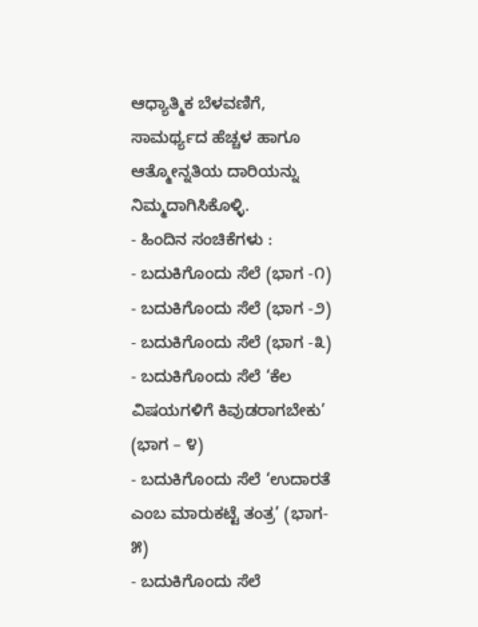ಆಧ್ಯಾತ್ಮಿಕ ಬೆಳವಣಿಗೆ, ಸಾಮರ್ಥ್ಯದ ಹೆಚ್ಚಳ ಹಾಗೂ ಆತ್ಮೋನ್ನತಿಯ ದಾರಿಯನ್ನು ನಿಮ್ಮದಾಗಿಸಿಕೊಳ್ಳಿ.
- ಹಿಂದಿನ ಸಂಚಿಕೆಗಳು :
- ಬದುಕಿಗೊಂದು ಸೆಲೆ (ಭಾಗ -೧)
- ಬದುಕಿಗೊಂದು ಸೆಲೆ (ಭಾಗ -೨)
- ಬದುಕಿಗೊಂದು ಸೆಲೆ (ಭಾಗ -೩)
- ಬದುಕಿಗೊಂದು ಸೆಲೆ ‘ಕೆಲ ವಿಷಯಗಳಿಗೆ ಕಿವುಡರಾಗಬೇಕು’ (ಭಾಗ – ೪)
- ಬದುಕಿಗೊಂದು ಸೆಲೆ ‘ಉದಾರತೆ ಎಂಬ ಮಾರುಕಟ್ಟೆ ತಂತ್ರ’ (ಭಾಗ- ೫)
- ಬದುಕಿಗೊಂದು ಸೆಲೆ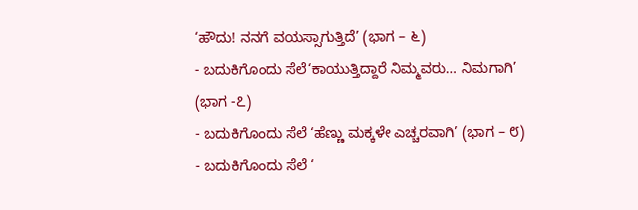‘ಹೌದು! ನನಗೆ ವಯಸ್ಸಾಗುತ್ತಿದೆ’ (ಭಾಗ – ೬)
- ಬದುಕಿಗೊಂದು ಸೆಲೆ‘ಕಾಯುತ್ತಿದ್ದಾರೆ ನಿಮ್ಮವರು… ನಿಮಗಾಗಿ’ (ಭಾಗ -೭)
- ಬದುಕಿಗೊಂದು ಸೆಲೆ ‘ಹೆಣ್ಣು ಮಕ್ಕಳೇ ಎಚ್ಚರವಾಗಿ’ (ಭಾಗ – ೮)
- ಬದುಕಿಗೊಂದು ಸೆಲೆ ‘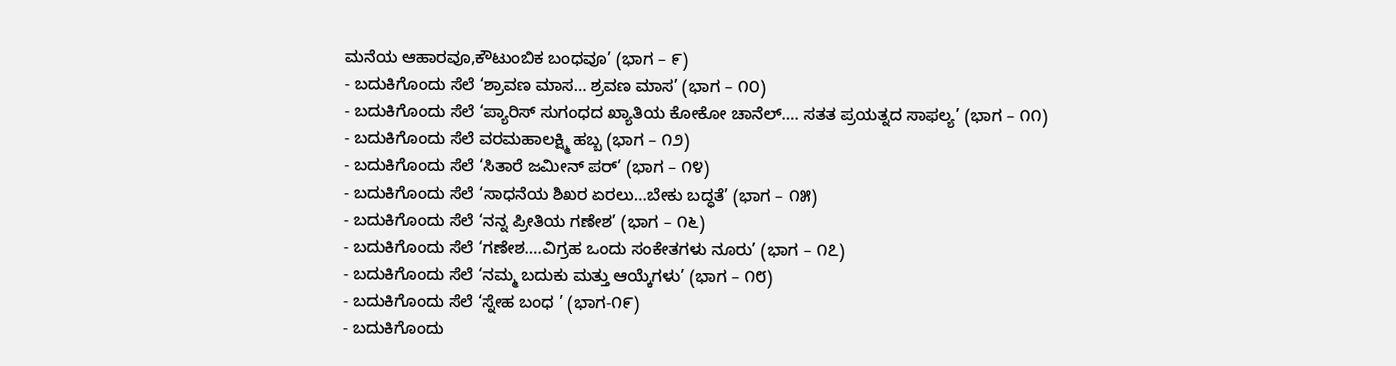ಮನೆಯ ಆಹಾರವೂ,ಕೌಟುಂಬಿಕ ಬಂಧವೂ’ (ಭಾಗ – ೯)
- ಬದುಕಿಗೊಂದು ಸೆಲೆ ‘ಶ್ರಾವಣ ಮಾಸ… ಶ್ರವಣ ಮಾಸ’ (ಭಾಗ – ೧೦)
- ಬದುಕಿಗೊಂದು ಸೆಲೆ ‘ಪ್ಯಾರಿಸ್ ಸುಗಂಧದ ಖ್ಯಾತಿಯ ಕೋಕೋ ಚಾನೆಲ್…. ಸತತ ಪ್ರಯತ್ನದ ಸಾಫಲ್ಯ’ (ಭಾಗ – ೧೧)
- ಬದುಕಿಗೊಂದು ಸೆಲೆ ವರಮಹಾಲಕ್ಷ್ಮಿ ಹಬ್ಬ (ಭಾಗ – ೧೨)
- ಬದುಕಿಗೊಂದು ಸೆಲೆ ‘ಸಿತಾರೆ ಜಮೀನ್ ಪರ್’ (ಭಾಗ – ೧೪)
- ಬದುಕಿಗೊಂದು ಸೆಲೆ ‘ಸಾಧನೆಯ ಶಿಖರ ಏರಲು…ಬೇಕು ಬದ್ಧತೆ’ (ಭಾಗ – ೧೫)
- ಬದುಕಿಗೊಂದು ಸೆಲೆ ‘ನನ್ನ ಪ್ರೀತಿಯ ಗಣೇಶ’ (ಭಾಗ – ೧೬)
- ಬದುಕಿಗೊಂದು ಸೆಲೆ ‘ಗಣೇಶ….ವಿಗ್ರಹ ಒಂದು ಸಂಕೇತಗಳು ನೂರು’ (ಭಾಗ – ೧೭)
- ಬದುಕಿಗೊಂದು ಸೆಲೆ ‘ನಮ್ಮ ಬದುಕು ಮತ್ತು ಆಯ್ಕೆಗಳು’ (ಭಾಗ – ೧೮)
- ಬದುಕಿಗೊಂದು ಸೆಲೆ ‘ಸ್ನೇಹ ಬಂಧ ’ (ಭಾಗ-೧೯)
- ಬದುಕಿಗೊಂದು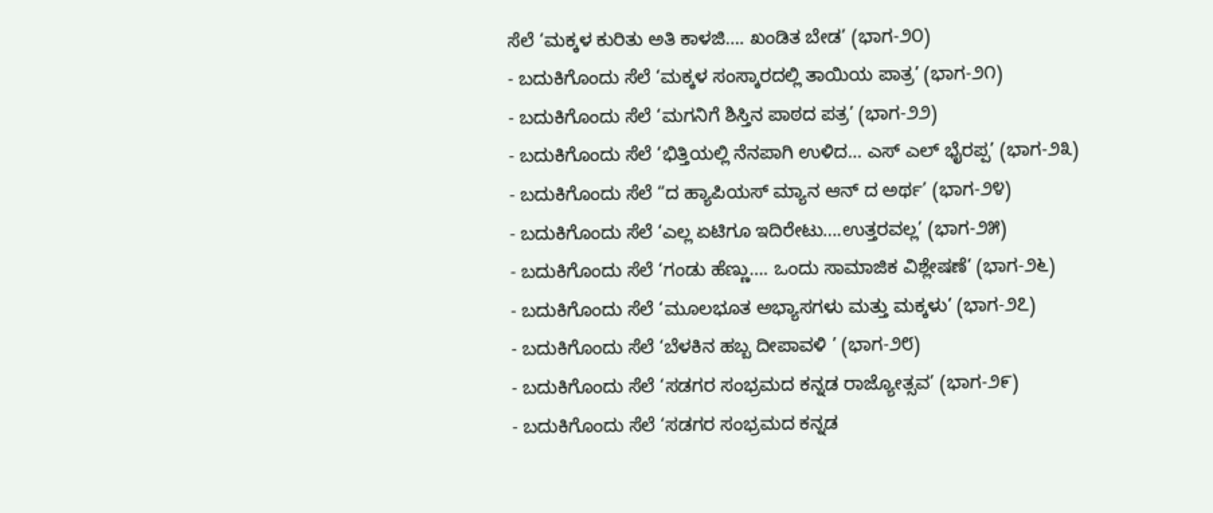ಸೆಲೆ ‘ಮಕ್ಕಳ ಕುರಿತು ಅತಿ ಕಾಳಜಿ…. ಖಂಡಿತ ಬೇಡ’ (ಭಾಗ-೨೦)
- ಬದುಕಿಗೊಂದು ಸೆಲೆ ‘ಮಕ್ಕಳ ಸಂಸ್ಕಾರದಲ್ಲಿ ತಾಯಿಯ ಪಾತ್ರ’ (ಭಾಗ-೨೧)
- ಬದುಕಿಗೊಂದು ಸೆಲೆ ‘ಮಗನಿಗೆ ಶಿಸ್ತಿನ ಪಾಠದ ಪತ್ರ’ (ಭಾಗ-೨೨)
- ಬದುಕಿಗೊಂದು ಸೆಲೆ ‘ಭಿತ್ತಿಯಲ್ಲಿ ನೆನಪಾಗಿ ಉಳಿದ… ಎಸ್ ಎಲ್ ಭೈರಪ್ಪ’ (ಭಾಗ-೨೩)
- ಬದುಕಿಗೊಂದು ಸೆಲೆ “ದ ಹ್ಯಾಪಿಯಸ್ ಮ್ಯಾನ ಆನ್ ದ ಅರ್ಥ’ (ಭಾಗ-೨೪)
- ಬದುಕಿಗೊಂದು ಸೆಲೆ ‘ಎಲ್ಲ ಏಟಿಗೂ ಇದಿರೇಟು….ಉತ್ತರವಲ್ಲ’ (ಭಾಗ-೨೫)
- ಬದುಕಿಗೊಂದು ಸೆಲೆ ‘ಗಂಡು ಹೆಣ್ಣು…. ಒಂದು ಸಾಮಾಜಿಕ ವಿಶ್ಲೇಷಣೆ’ (ಭಾಗ-೨೬)
- ಬದುಕಿಗೊಂದು ಸೆಲೆ ‘ಮೂಲಭೂತ ಅಭ್ಯಾಸಗಳು ಮತ್ತು ಮಕ್ಕಳು’ (ಭಾಗ-೨೭)
- ಬದುಕಿಗೊಂದು ಸೆಲೆ ‘ಬೆಳಕಿನ ಹಬ್ಬ ದೀಪಾವಳಿ ’ (ಭಾಗ-೨೮)
- ಬದುಕಿಗೊಂದು ಸೆಲೆ ‘ಸಡಗರ ಸಂಭ್ರಮದ ಕನ್ನಡ ರಾಜ್ಯೋತ್ಸವ’ (ಭಾಗ-೨೯)
- ಬದುಕಿಗೊಂದು ಸೆಲೆ ‘ಸಡಗರ ಸಂಭ್ರಮದ ಕನ್ನಡ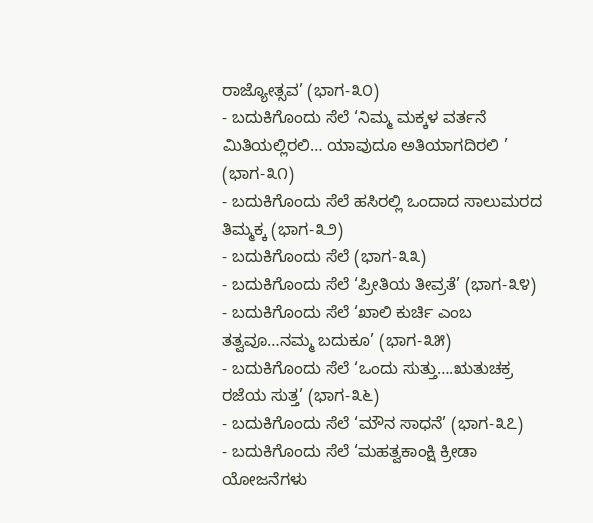ರಾಜ್ಯೋತ್ಸವ’ (ಭಾಗ-೩೦)
- ಬದುಕಿಗೊಂದು ಸೆಲೆ ‘ನಿಮ್ಮ ಮಕ್ಕಳ ವರ್ತನೆ ಮಿತಿಯಲ್ಲಿರಲಿ… ಯಾವುದೂ ಅತಿಯಾಗದಿರಲಿ ’ (ಭಾಗ-೩೧)
- ಬದುಕಿಗೊಂದು ಸೆಲೆ ಹಸಿರಲ್ಲಿ ಒಂದಾದ ಸಾಲುಮರದ ತಿಮ್ಮಕ್ಕ (ಭಾಗ-೩೨)
- ಬದುಕಿಗೊಂದು ಸೆಲೆ (ಭಾಗ-೩೩)
- ಬದುಕಿಗೊಂದು ಸೆಲೆ ‘ಪ್ರೀತಿಯ ತೀವ್ರತೆ’ (ಭಾಗ-೩೪)
- ಬದುಕಿಗೊಂದು ಸೆಲೆ ‘ಖಾಲಿ ಕುರ್ಚಿ ಎಂಬ ತತ್ವವೂ…ನಮ್ಮ ಬದುಕೂ’ (ಭಾಗ-೩೫)
- ಬದುಕಿಗೊಂದು ಸೆಲೆ ‘ಒಂದು ಸುತ್ತು….ಋತುಚಕ್ರ ರಜೆಯ ಸುತ್ತ’ (ಭಾಗ-೩೬)
- ಬದುಕಿಗೊಂದು ಸೆಲೆ ‘ಮೌನ ಸಾಧನೆ’ (ಭಾಗ-೩೭)
- ಬದುಕಿಗೊಂದು ಸೆಲೆ ‘ಮಹತ್ವಕಾಂಕ್ಷಿ ಕ್ರೀಡಾ ಯೋಜನೆಗಳು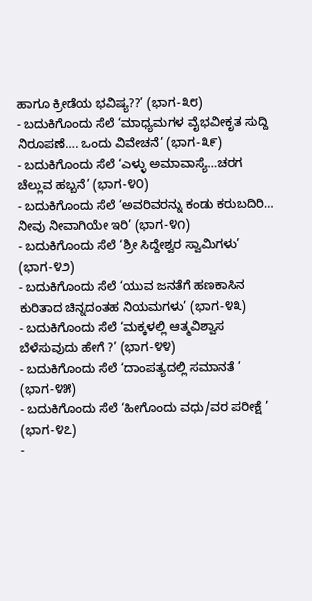ಹಾಗೂ ಕ್ರೀಡೆಯ ಭವಿಷ್ಯ??’ (ಭಾಗ-೩೮)
- ಬದುಕಿಗೊಂದು ಸೆಲೆ ‘ಮಾಧ್ಯಮಗಳ ವೈಭವೀಕೃತ ಸುದ್ದಿ ನಿರೂಪಣೆ…. ಒಂದು ವಿವೇಚನೆ’ (ಭಾಗ-೩೯)
- ಬದುಕಿಗೊಂದು ಸೆಲೆ ‘ಎಳ್ಳು ಅಮಾವಾಸ್ಯೆ…ಚರಗ ಚೆಲ್ಲುವ ಹಬ್ಬನೆ’ (ಭಾಗ-೪೦)
- ಬದುಕಿಗೊಂದು ಸೆಲೆ ‘ಅವರಿವರನ್ನು ಕಂಡು ಕರುಬದಿರಿ… ನೀವು ನೀವಾಗಿಯೇ ಇರಿ’ (ಭಾಗ-೪೧)
- ಬದುಕಿಗೊಂದು ಸೆಲೆ ‘ಶ್ರೀ ಸಿದ್ದೇಶ್ವರ ಸ್ವಾಮಿಗಳು’ (ಭಾಗ-೪೨)
- ಬದುಕಿಗೊಂದು ಸೆಲೆ ‘ಯುವ ಜನತೆಗೆ ಹಣಕಾಸಿನ ಕುರಿತಾದ ಚಿನ್ನದಂತಹ ನಿಯಮಗಳು’ (ಭಾಗ-೪೩)
- ಬದುಕಿಗೊಂದು ಸೆಲೆ ‘ಮಕ್ಕಳಲ್ಲಿ ಆತ್ಮವಿಶ್ವಾಸ ಬೆಳೆಸುವುದು ಹೇಗೆ ?’ (ಭಾಗ-೪೪)
- ಬದುಕಿಗೊಂದು ಸೆಲೆ ‘ದಾಂಪತ್ಯದಲ್ಲಿ ಸಮಾನತೆ ’ (ಭಾಗ-೪೫)
- ಬದುಕಿಗೊಂದು ಸೆಲೆ ‘ಹೀಗೊಂದು ವಧು/ವರ ಪರೀಕ್ಷೆ ’ (ಭಾಗ-೪೭)
-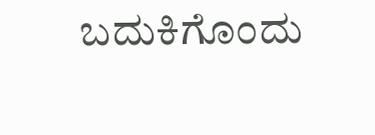ಬದುಕಿಗೊಂದು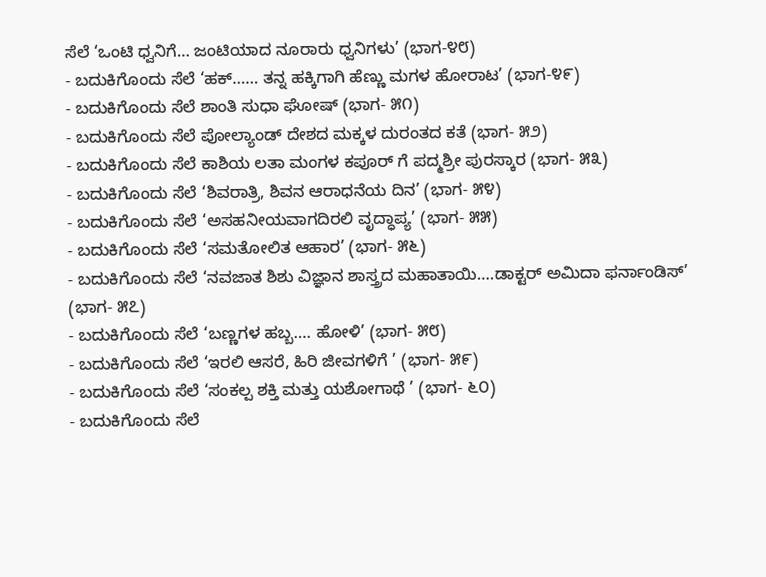ಸೆಲೆ ‘ಒಂಟಿ ಧ್ವನಿಗೆ… ಜಂಟಿಯಾದ ನೂರಾರು ಧ್ವನಿಗಳು’ (ಭಾಗ-೪೮)
- ಬದುಕಿಗೊಂದು ಸೆಲೆ ‘ಹಕ್…… ತನ್ನ ಹಕ್ಕಿಗಾಗಿ ಹೆಣ್ಣು ಮಗಳ ಹೋರಾಟ’ (ಭಾಗ-೪೯)
- ಬದುಕಿಗೊಂದು ಸೆಲೆ ಶಾಂತಿ ಸುಧಾ ಘೋಷ್ (ಭಾಗ- ೫೧)
- ಬದುಕಿಗೊಂದು ಸೆಲೆ ಪೋಲ್ಯಾಂಡ್ ದೇಶದ ಮಕ್ಕಳ ದುರಂತದ ಕತೆ (ಭಾಗ- ೫೨)
- ಬದುಕಿಗೊಂದು ಸೆಲೆ ಕಾಶಿಯ ಲತಾ ಮಂಗಳ ಕಪೂರ್ ಗೆ ಪದ್ಮಶ್ರೀ ಪುರಸ್ಕಾರ (ಭಾಗ- ೫೩)
- ಬದುಕಿಗೊಂದು ಸೆಲೆ ‘ಶಿವರಾತ್ರಿ, ಶಿವನ ಆರಾಧನೆಯ ದಿನ’ (ಭಾಗ- ೫೪)
- ಬದುಕಿಗೊಂದು ಸೆಲೆ ‘ಅಸಹನೀಯವಾಗದಿರಲಿ ವೃದ್ಧಾಪ್ಯ’ (ಭಾಗ- ೫೫)
- ಬದುಕಿಗೊಂದು ಸೆಲೆ ‘ಸಮತೋಲಿತ ಆಹಾರ’ (ಭಾಗ- ೫೬)
- ಬದುಕಿಗೊಂದು ಸೆಲೆ ‘ನವಜಾತ ಶಿಶು ವಿಜ್ಞಾನ ಶಾಸ್ತ್ರದ ಮಹಾತಾಯಿ….ಡಾಕ್ಟರ್ ಅಮಿದಾ ಫರ್ನಾಂಡಿಸ್’ (ಭಾಗ- ೫೭)
- ಬದುಕಿಗೊಂದು ಸೆಲೆ ‘ಬಣ್ಣಗಳ ಹಬ್ಬ…. ಹೋಳಿ’ (ಭಾಗ- ೫೮)
- ಬದುಕಿಗೊಂದು ಸೆಲೆ ‘ಇರಲಿ ಆಸರೆ, ಹಿರಿ ಜೀವಗಳಿಗೆ ’ (ಭಾಗ- ೫೯)
- ಬದುಕಿಗೊಂದು ಸೆಲೆ ‘ಸಂಕಲ್ಪ ಶಕ್ತಿ ಮತ್ತು ಯಶೋಗಾಥೆ ’ (ಭಾಗ- ೬೦)
- ಬದುಕಿಗೊಂದು ಸೆಲೆ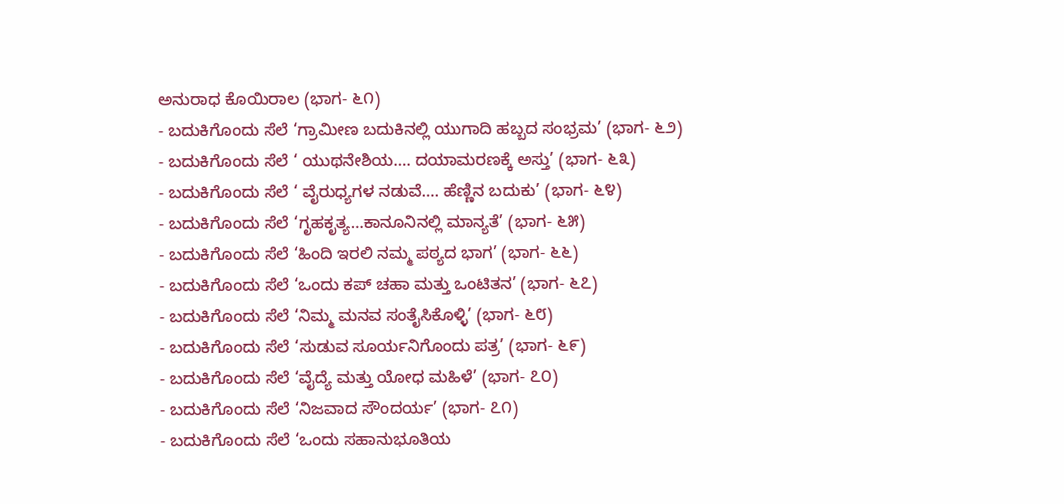ಅನುರಾಧ ಕೊಯಿರಾಲ (ಭಾಗ- ೬೧)
- ಬದುಕಿಗೊಂದು ಸೆಲೆ ‘ಗ್ರಾಮೀಣ ಬದುಕಿನಲ್ಲಿ ಯುಗಾದಿ ಹಬ್ಬದ ಸಂಭ್ರಮ’ (ಭಾಗ- ೬೨)
- ಬದುಕಿಗೊಂದು ಸೆಲೆ ‘ ಯುಥನೇಶಿಯ…. ದಯಾಮರಣಕ್ಕೆ ಅಸ್ತು’ (ಭಾಗ- ೬೩)
- ಬದುಕಿಗೊಂದು ಸೆಲೆ ‘ ವೈರುಧ್ಯಗಳ ನಡುವೆ…. ಹೆಣ್ಣಿನ ಬದುಕು’ (ಭಾಗ- ೬೪)
- ಬದುಕಿಗೊಂದು ಸೆಲೆ ‘ಗೃಹಕೃತ್ಯ…ಕಾನೂನಿನಲ್ಲಿ ಮಾನ್ಯತೆ’ (ಭಾಗ- ೬೫)
- ಬದುಕಿಗೊಂದು ಸೆಲೆ ‘ಹಿಂದಿ ಇರಲಿ ನಮ್ಮ ಪಠ್ಯದ ಭಾಗ’ (ಭಾಗ- ೬೬)
- ಬದುಕಿಗೊಂದು ಸೆಲೆ ‘ಒಂದು ಕಪ್ ಚಹಾ ಮತ್ತು ಒಂಟಿತನ’ (ಭಾಗ- ೬೭)
- ಬದುಕಿಗೊಂದು ಸೆಲೆ ‘ನಿಮ್ಮ ಮನವ ಸಂತೈಸಿಕೊಳ್ಳಿ’ (ಭಾಗ- ೬೮)
- ಬದುಕಿಗೊಂದು ಸೆಲೆ ‘ಸುಡುವ ಸೂರ್ಯನಿಗೊಂದು ಪತ್ರ’ (ಭಾಗ- ೬೯)
- ಬದುಕಿಗೊಂದು ಸೆಲೆ ‘ವೈದ್ಯೆ ಮತ್ತು ಯೋಧ ಮಹಿಳೆ’ (ಭಾಗ- ೭೦)
- ಬದುಕಿಗೊಂದು ಸೆಲೆ ‘ನಿಜವಾದ ಸೌಂದರ್ಯ’ (ಭಾಗ- ೭೧)
- ಬದುಕಿಗೊಂದು ಸೆಲೆ ‘ಒಂದು ಸಹಾನುಭೂತಿಯ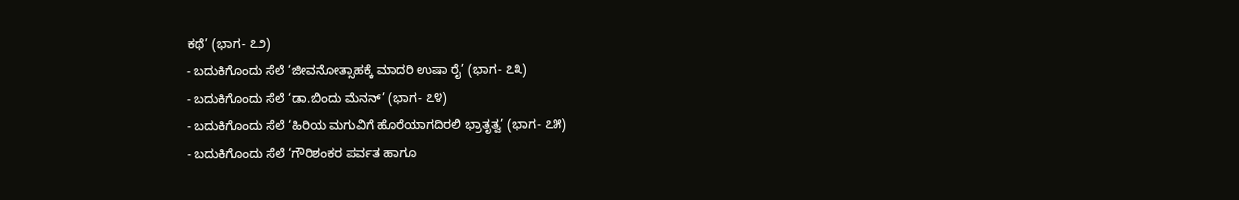ಕಥೆ’ (ಭಾಗ- ೭೨)
- ಬದುಕಿಗೊಂದು ಸೆಲೆ ‘ಜೀವನೋತ್ಸಾಹಕ್ಕೆ ಮಾದರಿ ಉಷಾ ರೈ’ (ಭಾಗ- ೭೩)
- ಬದುಕಿಗೊಂದು ಸೆಲೆ ‘ಡಾ.ಬಿಂದು ಮೆನನ್’ (ಭಾಗ- ೭೪)
- ಬದುಕಿಗೊಂದು ಸೆಲೆ ‘ಹಿರಿಯ ಮಗುವಿಗೆ ಹೊರೆಯಾಗದಿರಲಿ ಭ್ರಾತೃತ್ವ’ (ಭಾಗ- ೭೫)
- ಬದುಕಿಗೊಂದು ಸೆಲೆ ‘ಗೌರಿಶಂಕರ ಪರ್ವತ ಹಾಗೂ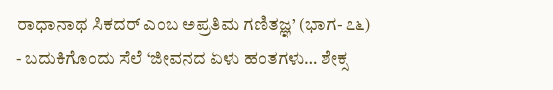ರಾಧಾನಾಥ ಸಿಕದರ್ ಎಂಬ ಅಪ್ರತಿಮ ಗಣಿತಜ್ಞ’ (ಭಾಗ- ೭೬)
- ಬದುಕಿಗೊಂದು ಸೆಲೆ ‘ಜೀವನದ ಏಳು ಹಂತಗಳು… ಶೇಕ್ಸ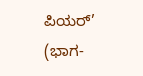ಪಿಯರ್’ (ಭಾಗ-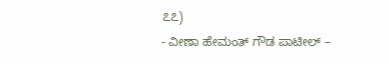೭೭)
- ವೀಣಾ ಹೇಮಂತ್ ಗೌಡ ಪಾಟೀಲ್ –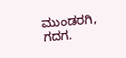ಮುಂಡರಗಿ, ಗದಗ.